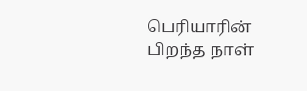பெரியாரின் பிறந்த நாள்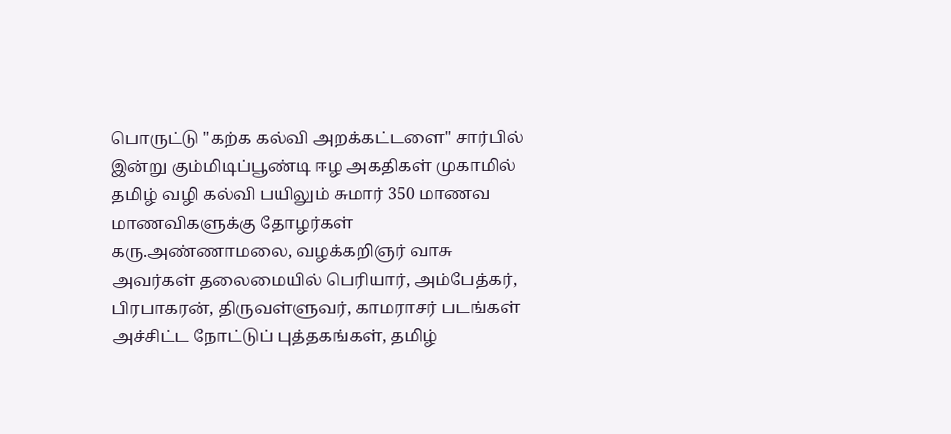பொருட்டு "கற்க கல்வி அறக்கட்டளை" சார்பில் இன்று கும்மிடிப்பூண்டி ஈழ அகதிகள் முகாமில் தமிழ் வழி கல்வி பயிலும் சுமார் 350 மாணவ மாணவிகளுக்கு தோழர்கள் கரு.அண்ணாமலை, வழக்கறிஞர் வாசு அவர்கள் தலைமையில் பெரியார், அம்பேத்கர், பிரபாகரன், திருவள்ளுவர், காமராசர் படங்கள் அச்சிட்ட நோட்டுப் புத்தகங்கள், தமிழ்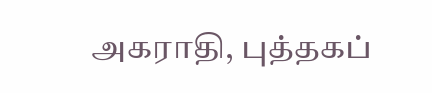அகராதி, புத்தகப்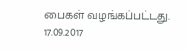பைகள் வழங்கப்பட்டது.
17.09.2017